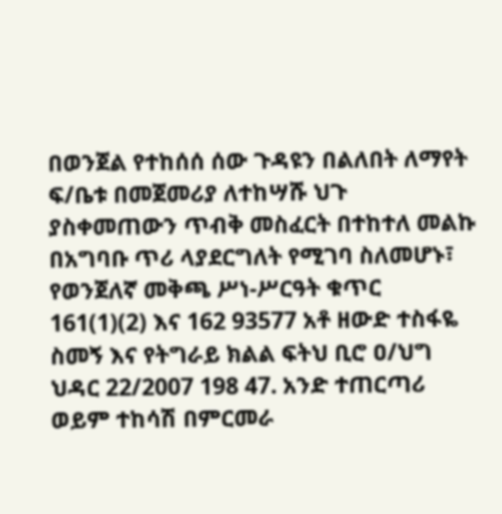በወንጀል የተከሰሰ ሰው ጉዳዩን በልለበት ለማየት ፍ/ቤቱ በመጀመሪያ ለተከሣሹ ህጉ ያስቀመጠውን ጥብቅ መስፈርት በተከተለ መልኩ በአግባቡ ጥሪ ላያደርግለት የሚገባ ስለመሆኑ፣ የወንጀለኛ መቅጫ ሥነ-ሥርዓት ቁጥር 161(1)(2) እና 162 93577 አቶ ዘውድ ተስፋዬ ስመኝ እና የትግራይ ክልል ፍትህ ቢሮ ዐ/ህግ ህዳር 22/2007 198 47. አንድ ተጠርጣሪ ወይም ተከሳሽ በምርመራ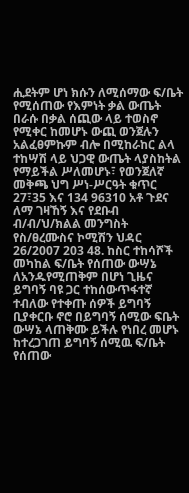ሒደትም ሆነ ክሱን ለሚሰማው ፍ/ቤት የሚሰጠው የእምነት ቃል ውጤት በራሱ በቃል ሰጪው ላይ ተወስኖ የሚቀር ከመሆኑ ውጪ ወንጀሉን አልፈፀምኩም ብሎ በሚከራከር ልላ ተከሣሽ ላይ ህጋዊ ውጤት ላያስከትል የማይችል ሥለመሆኑ፣ የወንጀለኛ መቅጫ ህግ ሥነ-ሥርዓት ቁጥር 27፣35 እና 134 96310 አቶ ጉደና ለማ ገዛኸኝ እና የደቡብ ብ/ብ/ህ/ክልል መንግስት የስ/ፀረሙስና ኮሚሽን ህዳር 26/2007 203 48. ከስር ተከሳሾች መካከል ፍ/ቤት የሰጠው ውሣኔ ለአንዱየሚጠቅም በሆነ ጊዜና ይግባኝ ባዩ ጋር ተከሰውጥፋተኛ ተብለው የተቀጡ ሰዎች ይግባኝ ቢያቀርቡ ኖሮ በይግባኝ ሰሚው ፍቤት ውሣኔ ላጠቅሙ ይችሉ የነበረ መሆኑ ከተረጋገጠ ይግባኝ ሰሚዉ ፍ/ቤት የሰጠው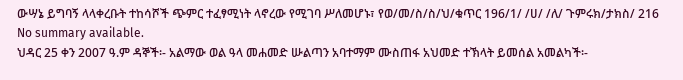ውሣኔ ይግባኝ ላላቀረቡት ተከሳሾች ጭምር ተፈፃሚነት ላኖረው የሚገባ ሥለመሆኑ፣ የወ/መ/ስ/ስ/ህ/ቁጥር 196/1/ /ሀ/ /ለ/ ጉምሩክ/ታክስ/ 216
No summary available.
ህዳር 25 ቀን 2007 ዓ.ም ዳኞች፡- አልማው ወል ዓላ መሐመድ ሡልጣን አባተማም ሙስጠፋ አህመድ ተኽላት ይመሰል አመልካች፡-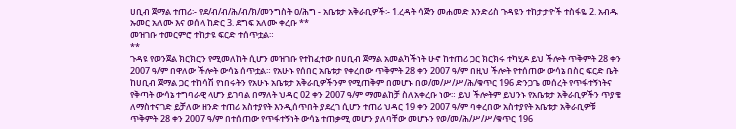ሀቢብ ጀማል ተጠሪ፡- የደ/ብ/ብ/ሕ/ብ/ክ/መንግስት ዐ/ሕግ - አቤቱታ አቅራቢዎች፡- 1.ረዳት ሳጅን መሐመድ እንድሪስ ጉዳዩን ተከታታዮች ተስፋዬ 2. አብዱ ኡመር አለሙ እና ወሰላ ከድር 3. ደግፍ አለሙ ቀረቡ **
መዝገቡ ተመርምሮ ተከታዩ ፍርድ ተሰጥቷል።
**
ጉዳዩ የወንጀል ክርክርን የሚመለከት ሲሆን መዝገቡ የተከፈተው በሀቢብ ጀማል አመልካችነት ሁኖ ከተጠሪ ጋር ክርክሩ ተካሂዶ ይህ ችሎት ጥቅምት 28 ቀን 2007 ዓ/ም በዋለው ችሎት ውሳኔ ሰጥቷል። የአሁኑ የሰበር አቤቱታ የቀረበው ጥቅምት 28 ቀን 2007 ዓ/ም በዚህ ችሎት የተሰጠው ውሳኔ በስር ፍርድ ቤት ከሀቢብ ጀማል ጋር ተከሳሽ የነበሩትን የአሁኑ አቤቱታ አቅራቢዎችንም የሚጠቅም በመሆኑ በወ/መ/ሥ/ሥ/ሕ/ቁጥር 196 ድንጋጌ መሰረት የጥፋተኝነትና የቅጣት ውሳኔ ተግባራዊ ላሆን ይገባል በማለት ህዳር 02 ቀን 2007 ዓ/ም ማመልከቻ ስለአቀረቡ ነው። ይህ ችሎትም ይህንኑ የአቤቱታ አቅራቢዎችን ጥያቄ ለማስተናገድ ይቻለው ዘንድ ተጠሪ አስተያየት እንዲሰጥበት ያደረገ ሲሆን ተጠሪ ህዳር 19 ቀን 2007 ዓ/ም ባቀረበው አስተያየት አቤቱታ አቅራቢዎቹ ጥቅምት 28 ቀን 2007 ዓ/ም በተሰጠው የጥፋተኝነት ውሳኔ ተጠቃሚ መሆን ያለባቸው መሆኑን የወ/መ/ሕ/ሥ/ሥ/ቁጥር 196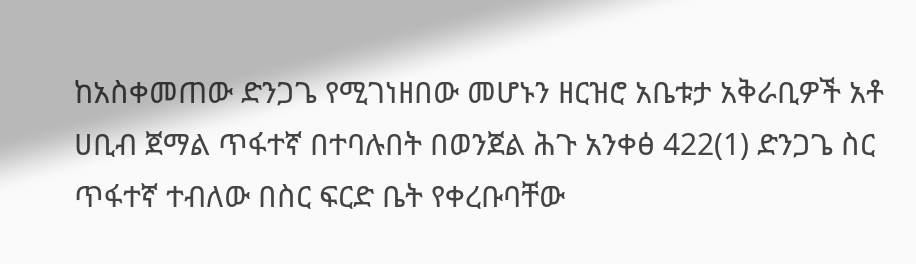ከአስቀመጠው ድንጋጌ የሚገነዘበው መሆኑን ዘርዝሮ አቤቱታ አቅራቢዎች አቶ ሀቢብ ጀማል ጥፋተኛ በተባሉበት በወንጀል ሕጉ አንቀፅ 422(1) ድንጋጌ ስር ጥፋተኛ ተብለው በስር ፍርድ ቤት የቀረቡባቸው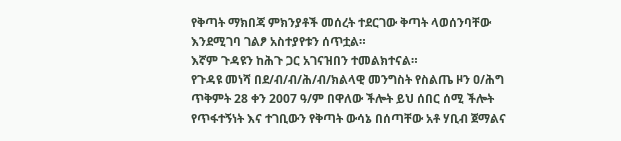የቅጣት ማክበጃ ምክንያቶች መሰረት ተደርገው ቅጣት ላወሰንባቸው እንደሚገባ ገልፆ አስተያየቱን ሰጥቷል።
እኛም ጉዳዩን ከሕጉ ጋር አገናዝበን ተመልክተናል።
የጉዳዩ መነሻ በደ/ብ/ብ/ሕ/ብ/ክልላዊ መንግስት የስልጤ ዞን ዐ/ሕግ ጥቅምት 28 ቀን 2007 ዓ/ም በዋለው ችሎት ይህ ሰበር ሰሚ ችሎት የጥፋተኝነት እና ተገቢውን የቅጣት ውሳኔ በሰጣቸው አቶ ሃቢብ ጀማልና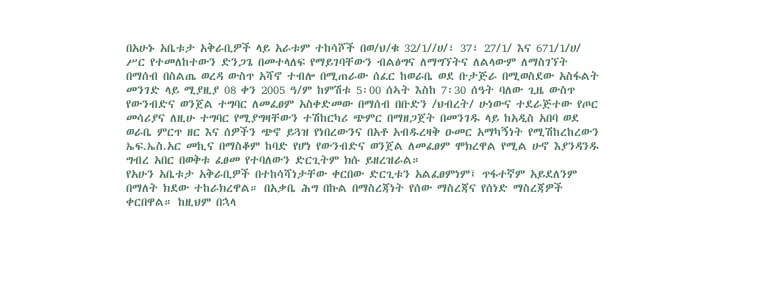በአሁኑ አቤቱታ አቅራቢዎች ላይ አራቱም ተከሳሾች በወ/ህ/ቁ 32/1//ሀ/፣ 37፣ 27/1/ እና 671/1/ሀ/ ሥር የተመለከተውን ድንጋጌ በመተላለፍ የማይገባቸውን ብልፅግና ለማግኘትና ለልላውም ለማስገኘት በማሰብ በስልጤ ወረዳ ውስጥ አሻኖ ተብሎ በሚጠራው ሰፈር ከወራቤ ወደ ቡታጅራ በሚወስደው አስፋልት መንገድ ላይ ሚያዚያ 08 ቀን 2005 ዓ/ም ከምሽቱ 5፡00 ሰኣት እስከ 7፡30 ሰዓት ባለው ጊዜ ውስጥ የውንብድና ወንጀል ተግባር ለመፈፀም አስቀድመው በማሰብ በቡድን /ህብረት/ ሁነውና ተደራጅተው የጦር መሳሪያና ለዚሁ ተግባር የሚያግዛቸውን ተሽከርካሪ ጭምር በማዘጋጀት በመንገዱ ላይ ከአዲስ አበባ ወደ ወራቤ ምርጥ ዘር እና ሰዎችን ጭኖ ይጓዝ የነበረውንና በአቶ አብዱረዛቅ ዑመር አማካኝነት የሚሽከረከረውን ኤፍ.ኤስ.አር መኪና በማስቆም ከባድ የሆነ የውንብድና ወንጀል ለመፈፀም ሞክረዋል የሚል ሁኖ እያንዳንዱ ግብረ አበር በወቅቱ ፈፀመ የተባለውን ድርጊትም ክሱ ይዘረዝራል።
የአሁን አቤቱታ አቅራቢዎች በተከሳሻነታቸው ቀርበው ድርጊቱን አልፈፀምነም፤ ጥፋተኛም አይደለንም በማለት ክደው ተከራክረዋል። በአቃቤ ሕግ በኩል በማስረጃነት የሰው ማስረጃና የሰነድ ማስረጃዎች ቀርበዋል። ከዚህም በኋላ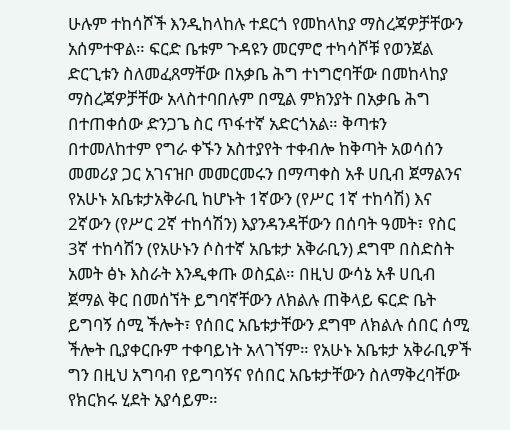ሁሉም ተከሳሾች እንዲከላከሉ ተደርጎ የመከላከያ ማስረጃዎቻቸውን አሰምተዋል። ፍርድ ቤቱም ጉዳዩን መርምሮ ተካሳሾቹ የወንጀል ድርጊቱን ስለመፈጸማቸው በአቃቤ ሕግ ተነግሮባቸው በመከላከያ ማስረጃዎቻቸው አላስተባበሉም በሚል ምክንያት በአቃቤ ሕግ በተጠቀሰው ድንጋጌ ስር ጥፋተኛ አድርጎአል። ቅጣቱን በተመለከተም የግራ ቀኙን አስተያየት ተቀብሎ ከቅጣት አወሳሰን መመሪያ ጋር አገናዝቦ መመርመሩን በማጣቀስ አቶ ሀቢብ ጀማልንና የአሁኑ አቤቱታአቅራቢ ከሆኑት 1ኛውን (የሥር 1ኛ ተከሳሽ) እና 2ኛውን (የሥር 2ኛ ተከሳሽን) እያንዳንዳቸውን በሰባት ዓመት፣ የስር 3ኛ ተከሳሽን (የአሁኑን ሶስተኛ አቤቱታ አቅራቢን) ደግሞ በስድስት አመት ፅኑ እስራት እንዲቀጡ ወስኗል። በዚህ ውሳኔ አቶ ሀቢብ ጀማል ቅር በመሰኘት ይግባኛቸውን ለክልሉ ጠቅላይ ፍርድ ቤት ይግባኝ ሰሚ ችሎት፣ የሰበር አቤቱታቸውን ደግሞ ለክልሉ ሰበር ሰሚ ችሎት ቢያቀርቡም ተቀባይነት አላገኘም። የአሁኑ አቤቱታ አቅራቢዎች ግን በዚህ አግባብ የይግባኝና የሰበር አቤቱታቸውን ስለማቅረባቸው የክርክሩ ሂደት አያሳይም።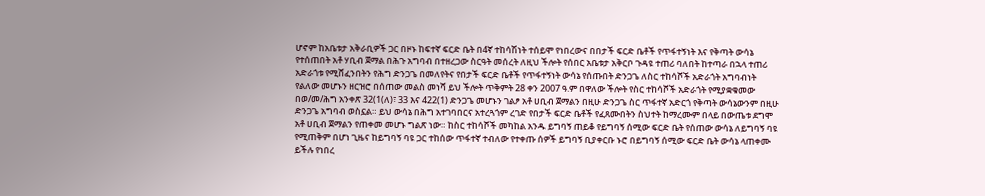ሆኖም ከአቤቱታ አቅራቢዎች ጋር በዞኑ ከፍተኛ ፍርድ ቤት በ4ኛ ተከሳሽነት ተሰይሞ የነበረውና በበታች ፍርድ ቤቶች የጥፋተኝነት እና የቅጣት ውሳኔ የተሰጠበት አቶ ሃቢብ ጀማል በሕጉ አግባብ በተዘረጋው ስርዓት መሰረት ለዚህ ችሎት የሰበር አቤቱታ አቅርቦ ጉዳዩ ተጠሪ ባለበት ከተጣራ በኋላ ተጠሪ አድራጎቱ የሚሸፈንበትን የሕግ ድንጋጌ በመለየትና የበታች ፍርድ ቤቶች የጥፋተኝነት ውሳኔ የሰጡበት ድንጋጌ ለስር ተከሳሾች አድራጎት አግባብነት የልለው መሆኑን ዘርዝሮ በሰጠው መልስ መነሻ ይህ ችሎት ጥቅምት 28 ቀን 2007 ዓ.ም በዋለው ችሎት የስር ተከሳሾች አድራጎት የሚያቋቁመው በወ/መ/ሕግ አንቀጽ 32(1(ለ)፣ 33 እና 422(1) ድንጋጌ መሆኑን ገልፆ አቶ ሀቢብ ጀማልን በዚሁ ድንጋጌ ስር ጥፋተኛ አድርጎ የቅጣት ውሳኔውንም በዚሁ ድንጋጌ አግባብ ወስኗል። ይህ ውሳኔ በሕግ አተገባበርና አተረጓጎም ረገድ የበታች ፍርድ ቤቶች የፈጸሙበትን ስህተት ከማረሙም በላይ በውጤቱ ደግሞ አቶ ሀቢብ ጀማልን የጠቀመ መሆኑ ግልጽ ነው። ከስር ተከሳሾች መካከል አንዱ ይግባኝ ጠይቆ የይግባኝ ሰሚው ፍርድ ቤት የሰጠው ውሳኔ ለይግባኝ ባዩ የሚጠቅም በሆነ ጊዜና ከይግባኝ ባዩ ጋር ተከሰው ጥፋተኛ ተብለው የተቀጡ ሰዎች ይግባኝ ቢያቀርቡ ኑሮ በይግባኝ ሰሚው ፍርድ ቤት ውሳኔ ላጠቀሙ ይችሉ የነበረ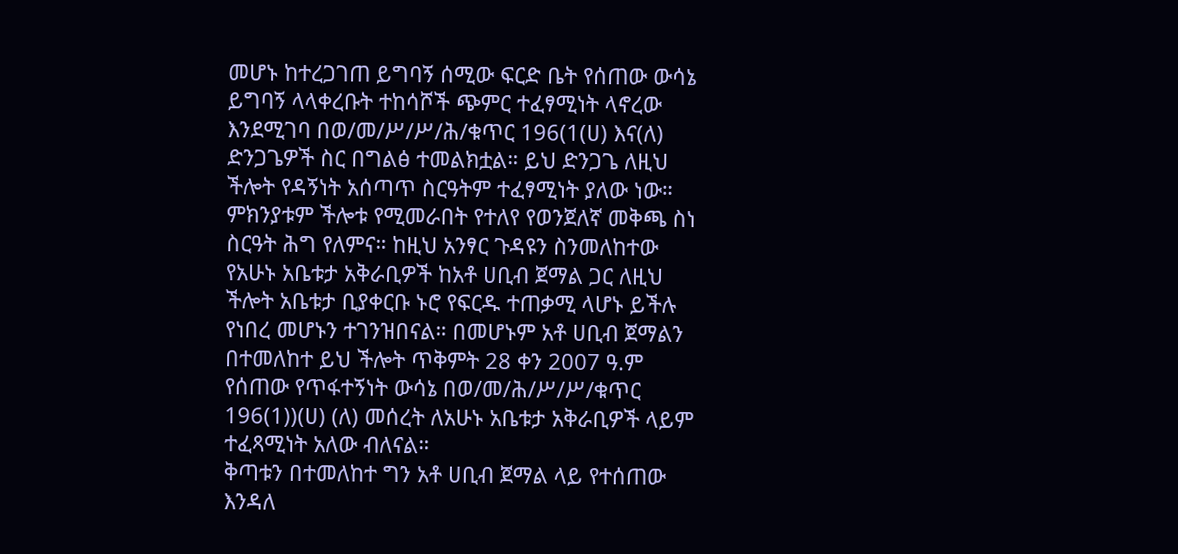መሆኑ ከተረጋገጠ ይግባኝ ሰሚው ፍርድ ቤት የሰጠው ውሳኔ ይግባኝ ላላቀረቡት ተከሳሾች ጭምር ተፈፃሚነት ላኖረው እንደሚገባ በወ/መ/ሥ/ሥ/ሕ/ቁጥር 196(1(ሀ) እና(ለ) ድንጋጌዎች ስር በግልፅ ተመልክቷል። ይህ ድንጋጌ ለዚህ ችሎት የዳኝነት አሰጣጥ ስርዓትም ተፈፃሚነት ያለው ነው። ምክንያቱም ችሎቱ የሚመራበት የተለየ የወንጀለኛ መቅጫ ስነ ስርዓት ሕግ የለምና። ከዚህ አንፃር ጉዳዩን ስንመለከተው የአሁኑ አቤቱታ አቅራቢዎች ከአቶ ሀቢብ ጀማል ጋር ለዚህ ችሎት አቤቱታ ቢያቀርቡ ኑሮ የፍርዱ ተጠቃሚ ላሆኑ ይችሉ የነበረ መሆኑን ተገንዝበናል። በመሆኑም አቶ ሀቢብ ጀማልን በተመለከተ ይህ ችሎት ጥቅምት 28 ቀን 2007 ዓ.ም የሰጠው የጥፋተኝነት ውሳኔ በወ/መ/ሕ/ሥ/ሥ/ቁጥር 196(1))(ሀ) (ለ) መሰረት ለአሁኑ አቤቱታ አቅራቢዎች ላይም ተፈጻሚነት አለው ብለናል።
ቅጣቱን በተመለከተ ግን አቶ ሀቢብ ጀማል ላይ የተሰጠው እንዳለ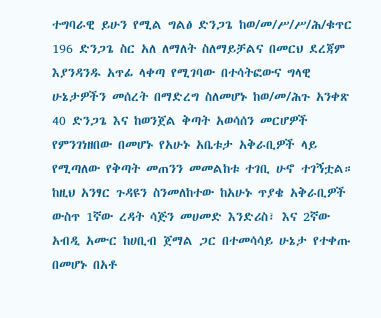ተግባራዊ ይሁን የሚል ግልፅ ድንጋጌ ከወ/መ/ሥ/ሥ/ሕ/ቁጥር 196 ድንጋጌ ስር አለ ለማለት ስለማይቻልና በመርህ ደረጃም እያንዳንዱ አጥፊ ላቀጣ የሚገባው በተሳትፎውና ግላዊ ሁኔታዎችን መሰረት በማድረግ ስለመሆኑ ከወ/መ/ሕጉ አንቀጽ 40 ድንጋጌ እና ከወንጀል ቅጣት አወሳሰን መርሆዎች የምንገነዘበው በመሆኑ የአሁኑ አቤቱታ አቅራቢዎች ላይ የሚጣለው የቅጣት መጠንን መመልከቱ ተገቢ ሁኖ ተገኝቷል። ከዚህ አንፃር ጉዳዩን ስንመለከተው ከአሁኑ ጥያቄ አቅራቢዎች ውስጥ 1ኛው ረዳት ሳጅን መሀመድ እንድሪስ፣ እና 2ኛው አብዲ አሙር ከሀቢብ ጀማል ጋር በተመሳሳይ ሁኔታ የተቀጡ በመሆኑ በአቶ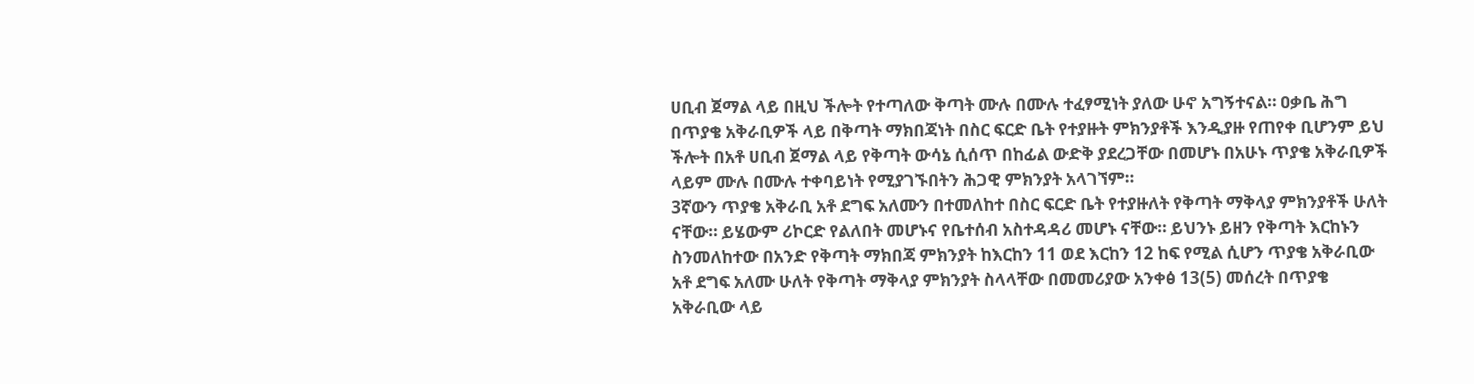ሀቢብ ጀማል ላይ በዚህ ችሎት የተጣለው ቅጣት ሙሉ በሙሉ ተፈፃሚነት ያለው ሁኖ አግኝተናል። ዐቃቤ ሕግ በጥያቄ አቅራቢዎች ላይ በቅጣት ማክበጃነት በስር ፍርድ ቤት የተያዙት ምክንያቶች እንዲያዙ የጠየቀ ቢሆንም ይህ ችሎት በአቶ ሀቢብ ጀማል ላይ የቅጣት ውሳኔ ሲሰጥ በከፊል ውድቅ ያደረጋቸው በመሆኑ በአሁኑ ጥያቄ አቅራቢዎች ላይም ሙሉ በሙሉ ተቀባይነት የሚያገኙበትን ሕጋዊ ምክንያት አላገኘም።
3ኛውን ጥያቄ አቅራቢ አቶ ደግፍ አለሙን በተመለከተ በስር ፍርድ ቤት የተያዙለት የቅጣት ማቅላያ ምክንያቶች ሁለት ናቸው። ይሄውም ሪኮርድ የልለበት መሆኑና የቤተሰብ አስተዳዳሪ መሆኑ ናቸው። ይህንኑ ይዘን የቅጣት እርከኑን ስንመለከተው በአንድ የቅጣት ማክበጃ ምክንያት ከእርከን 11 ወደ እርከን 12 ከፍ የሚል ሲሆን ጥያቄ አቅራቢው አቶ ደግፍ አለሙ ሁለት የቅጣት ማቅላያ ምክንያት ስላላቸው በመመሪያው አንቀፅ 13(5) መሰረት በጥያቄ አቅራቢው ላይ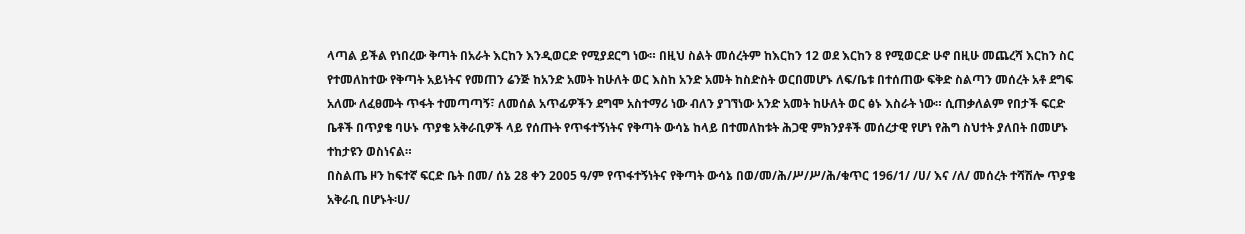ላጣል ይችል የነበረው ቅጣት በአራት እርከን እንዲወርድ የሚያደርግ ነው። በዚህ ስልት መሰረትም ከእርከን 12 ወደ እርከን 8 የሚወርድ ሁኖ በዚሁ መጨረሻ እርከን ስር የተመለከተው የቅጣት አይነትና የመጠን ሬንጅ ከአንድ አመት ከሁለት ወር እስከ አንድ አመት ከስድስት ወርበመሆኑ ለፍ/ቤቱ በተሰጠው ፍቅድ ስልጣን መሰረት አቶ ደግፍ አለሙ ለፈፀሙት ጥፋት ተመጣጣኝ፣ ለመሰል አጥፊዎችን ደግሞ አስተማሪ ነው ብለን ያገኘነው አንድ አመት ከሁለት ወር ፅኑ እስራት ነው። ሲጠቃለልም የበታች ፍርድ ቤቶች በጥያቄ ባሁኑ ጥያቄ አቅራቢዎች ላይ የሰጡት የጥፋተኝነትና የቅጣት ውሳኔ ከላይ በተመለከቱት ሕጋዊ ምክንያቶች መሰረታዊ የሆነ የሕግ ስህተት ያለበት በመሆኑ ተከታዩን ወስነናል።
በስልጤ ዞን ከፍተኛ ፍርድ ቤት በመ/ ሰኔ 28 ቀን 2005 ዓ/ም የጥፋተኝነትና የቅጣት ውሳኔ በወ/መ/ሕ/ሥ/ሥ/ሕ/ቁጥር 196/1/ /ሀ/ እና /ለ/ መሰረት ተሻሽሎ ጥያቄ አቅራቢ በሆኑት፡ሀ/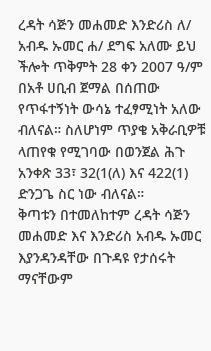ረዳት ሳጅን መሐመድ እንድሪስ ለ/ አብዱ ኡመር ሐ/ ደግፍ አለሙ ይህ ችሎት ጥቅምት 28 ቀን 2007 ዓ/ም በአቶ ሀቢብ ጀማል በሰጠው የጥፋተኝነት ውሳኔ ተፈፃሚነት አለው ብለናል። ስለሆነም ጥያቄ አቅራቢዎቹ ላጠየቁ የሚገባው በወንጀል ሕጉ አንቀጽ 33፣ 32(1(ለ) እና 422(1) ድንጋጌ ስር ነው ብለናል።
ቅጣቱን በተመለከተም ረዳት ሳጅን መሐመድ እና እንድሪስ አብዱ ኡመር እያንዳንዳቸው በጉዳዩ የታሰሩት ማናቸውም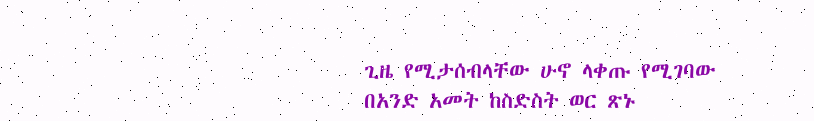ጊዜ የሚታሰብላቸው ሁኖ ላቀጡ የሚገባው በአንድ አመት ከስድስት ወር ጽኑ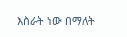እስራት ነው በማለት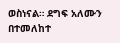ወስነናል። ደግፍ አለሙን በተመለከተ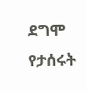ደግሞ የታሰሩት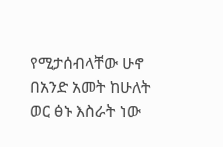የሚታሰብላቸው ሁኖ በአንድ አመት ከሁለት ወር ፅኑ እስራት ነው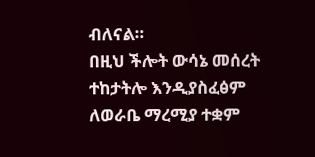ብለናል።
በዚህ ችሎት ውሳኔ መሰረት ተከታትሎ እንዲያስፈፅም ለወራቤ ማረሚያ ተቋም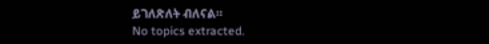ይገለጽለት ብለናል።
No topics extracted.